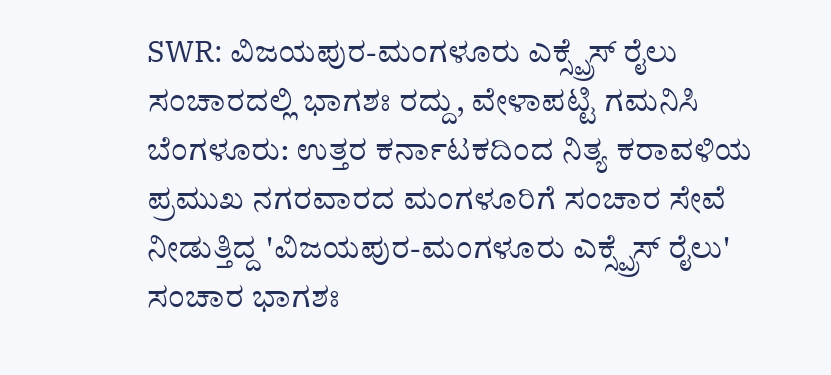SWR: ವಿಜಯಪುರ-ಮಂಗಳೂರು ಎಕ್ಸ್ಪ್ರೆಸ್ ರೈಲು ಸಂಚಾರದಲ್ಲಿ ಭಾಗಶಃ ರದ್ದು, ವೇಳಾಪಟ್ಟಿ ಗಮನಿಸಿ
ಬೆಂಗಳೂರು: ಉತ್ತರ ಕರ್ನಾಟಕದಿಂದ ನಿತ್ಯ ಕರಾವಳಿಯ ಪ್ರಮುಖ ನಗರವಾರದ ಮಂಗಳೂರಿಗೆ ಸಂಚಾರ ಸೇವೆ ನೀಡುತ್ತಿದ್ದ 'ವಿಜಯಪುರ-ಮಂಗಳೂರು ಎಕ್ಸ್ಪ್ರೆಸ್ ರೈಲು' ಸಂಚಾರ ಭಾಗಶಃ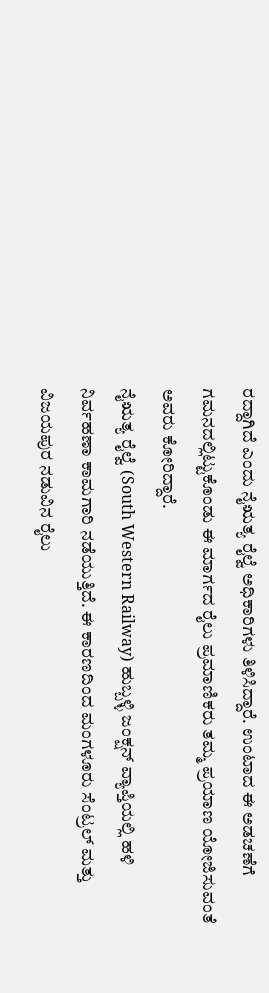ರದ್ದಾಗಿದೆ ಎಂದು ನೈಋತ್ಯ ರೈಲ್ವೆ ಅಧಿಕಾರಿಗಳು ತಿಳಿಸಿದ್ದಾರೆ. ಉಂಟಾದ ಈ ಅಡಚಣೆಗೆ ಗಮನದಲ್ಲಿಟ್ಟುಕೊಂಡು ಈ ಮಾರ್ಗದ ರೈಲು ಪ್ರಮಾಣಿಕರು ತಮ್ಮ ಪ್ರಯಾಣ ಯೋಜಿಸುವಂತೆ ಅವರು ಕೋರಿದ್ದಾರೆ.
ನೈಋತ್ಯ ರೈಲ್ವೆ (South Western Railway) ಹುಬ್ಬಳ್ಳಿ ಜಂಕ್ಷನ್ ವ್ಯಾಪ್ತಿಯಲ್ಲಿ ಹಳಿ ನಿರ್ವಹಣಾ ಕಾಮಗಾರಿ ನಡೆಯುತ್ತಿದೆ. ಈ ಕಾರಣದಿಂದ ಮಂಗಳೂರು ಸೆಂಟ್ರಲ್ ಮತ್ತು ವಿಜಯಪುರ ನಡುವಿನ ರೈಲು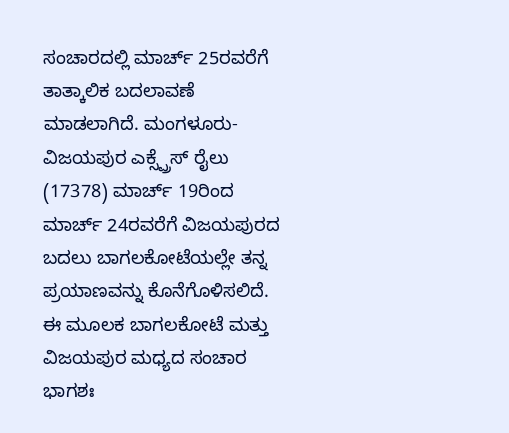ಸಂಚಾರದಲ್ಲಿ ಮಾರ್ಚ್ 25ರವರೆಗೆ ತಾತ್ಕಾಲಿಕ ಬದಲಾವಣೆ ಮಾಡಲಾಗಿದೆ. ಮಂಗಳೂರು-ವಿಜಯಪುರ ಎಕ್ಸ್ಪ್ರೆಸ್ ರೈಲು (17378) ಮಾರ್ಚ್ 19ರಿಂದ ಮಾರ್ಚ್ 24ರವರೆಗೆ ವಿಜಯಪುರದ ಬದಲು ಬಾಗಲಕೋಟೆಯಲ್ಲೇ ತನ್ನ ಪ್ರಯಾಣವನ್ನು ಕೊನೆಗೊಳಿಸಲಿದೆ. ಈ ಮೂಲಕ ಬಾಗಲಕೋಟೆ ಮತ್ತು ವಿಜಯಪುರ ಮಧ್ಯದ ಸಂಚಾರ ಭಾಗಶಃ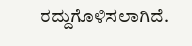ರದ್ದುಗೊಳಿಸಲಾಗಿದೆ.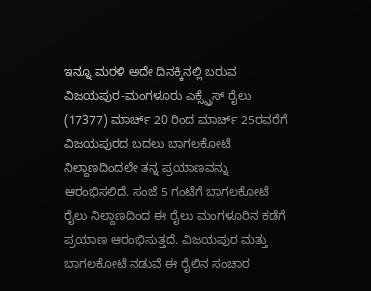ಇನ್ನೂ ಮರಳಿ ಅದೇ ದಿನಕ್ಕಿನಲ್ಲಿ ಬರುವ ವಿಜಯಪುರ-ಮಂಗಳೂರು ಎಕ್ಸ್ಪ್ರೆಸ್ ರೈಲು (17377) ಮಾರ್ಚ್ 20 ರಿಂದ ಮಾರ್ಚ್ 25ರವರೆಗೆ ವಿಜಯಪುರದ ಬದಲು ಬಾಗಲಕೋಟೆ ನಿಲ್ದಾಣದಿಂದಲೇ ತನ್ನ ಪ್ರಯಾಣವನ್ನು ಆರಂಭಿಸಲಿದೆ. ಸಂಜೆ 5 ಗಂಟೆಗೆ ಬಾಗಲಕೋಟೆ ರೈಲು ನಿಲ್ದಾಣದಿಂದ ಈ ರೈಲು ಮಂಗಳೂರಿನ ಕಡೆಗೆ ಪ್ರಯಾಣ ಆರಂಭಿಸುತ್ತದೆ. ವಿಜಯಪುರ ಮತ್ತು ಬಾಗಲಕೋಟೆ ನಡುವೆ ಈ ರೈಲಿನ ಸಂಚಾರ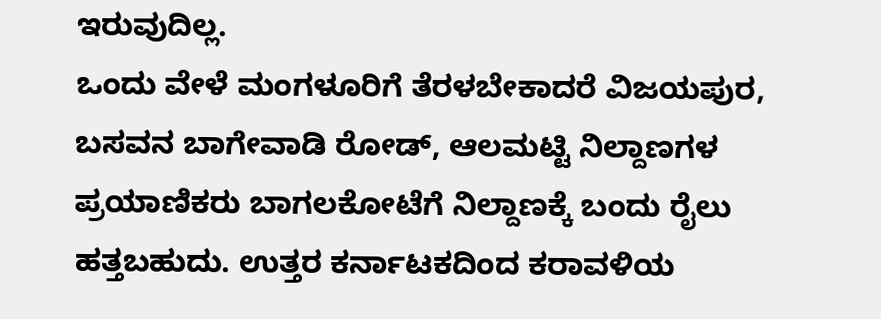ಇರುವುದಿಲ್ಲ.
ಒಂದು ವೇಳೆ ಮಂಗಳೂರಿಗೆ ತೆರಳಬೇಕಾದರೆ ವಿಜಯಪುರ, ಬಸವನ ಬಾಗೇವಾಡಿ ರೋಡ್, ಆಲಮಟ್ಟಿ ನಿಲ್ದಾಣಗಳ ಪ್ರಯಾಣಿಕರು ಬಾಗಲಕೋಟೆಗೆ ನಿಲ್ದಾಣಕ್ಕೆ ಬಂದು ರೈಲು ಹತ್ತಬಹುದು. ಉತ್ತರ ಕರ್ನಾಟಕದಿಂದ ಕರಾವಳಿಯ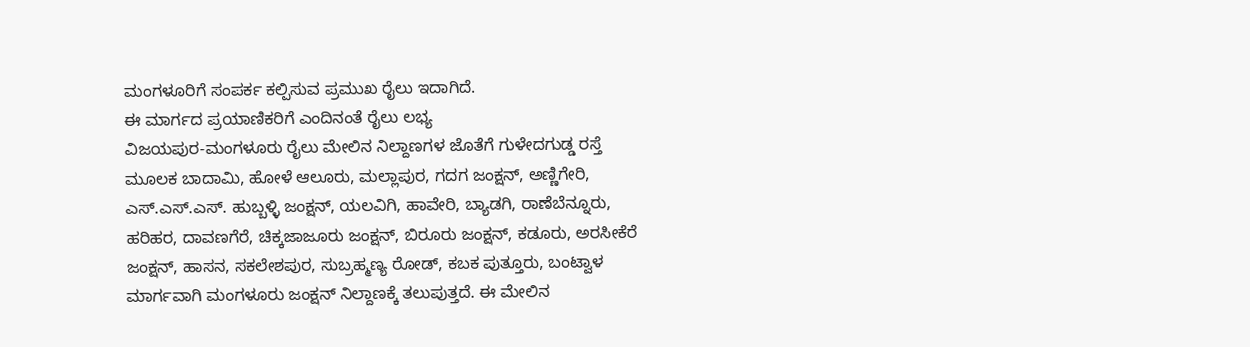ಮಂಗಳೂರಿಗೆ ಸಂಪರ್ಕ ಕಲ್ಪಿಸುವ ಪ್ರಮುಖ ರೈಲು ಇದಾಗಿದೆ.
ಈ ಮಾರ್ಗದ ಪ್ರಯಾಣಿಕರಿಗೆ ಎಂದಿನಂತೆ ರೈಲು ಲಭ್ಯ
ವಿಜಯಪುರ-ಮಂಗಳೂರು ರೈಲು ಮೇಲಿನ ನಿಲ್ದಾಣಗಳ ಜೊತೆಗೆ ಗುಳೇದಗುಡ್ಡ ರಸ್ತೆ ಮೂಲಕ ಬಾದಾಮಿ, ಹೋಳೆ ಆಲೂರು, ಮಲ್ಲಾಪುರ, ಗದಗ ಜಂಕ್ಷನ್, ಅಣ್ಣಿಗೇರಿ, ಎಸ್.ಎಸ್.ಎಸ್. ಹುಬ್ಬಳ್ಳಿ ಜಂಕ್ಷನ್, ಯಲವಿಗಿ, ಹಾವೇರಿ, ಬ್ಯಾಡಗಿ, ರಾಣೆಬೆನ್ನೂರು, ಹರಿಹರ, ದಾವಣಗೆರೆ, ಚಿಕ್ಕಜಾಜೂರು ಜಂಕ್ಷನ್, ಬಿರೂರು ಜಂಕ್ಷನ್, ಕಡೂರು, ಅರಸೀಕೆರೆ ಜಂಕ್ಷನ್, ಹಾಸನ, ಸಕಲೇಶಪುರ, ಸುಬ್ರಹ್ಮಣ್ಯ ರೋಡ್, ಕಬಕ ಪುತ್ತೂರು, ಬಂಟ್ವಾಳ ಮಾರ್ಗವಾಗಿ ಮಂಗಳೂರು ಜಂಕ್ಷನ್ ನಿಲ್ದಾಣಕ್ಕೆ ತಲುಪುತ್ತದೆ. ಈ ಮೇಲಿನ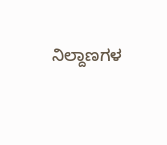ನಿಲ್ದಾಣಗಳ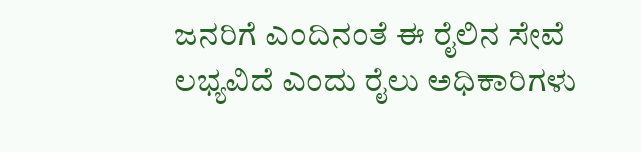ಜನರಿಗೆ ಎಂದಿನಂತೆ ಈ ರೈಲಿನ ಸೇವೆ ಲಭ್ಯವಿದೆ ಎಂದು ರೈಲು ಅಧಿಕಾರಿಗಳು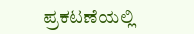ಪ್ರಕಟಣೆಯಲ್ಲಿ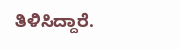ತಿಳಿಸಿದ್ದಾರೆ.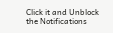Click it and Unblock the Notifications